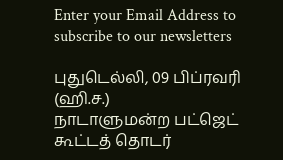Enter your Email Address to subscribe to our newsletters

புதுடெல்லி, 09 பிப்ரவரி (ஹி.ச.)
நாடாளுமன்ற பட்ஜெட் கூட்டத் தொடர்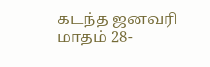கடந்த ஜனவரி மாதம் 28-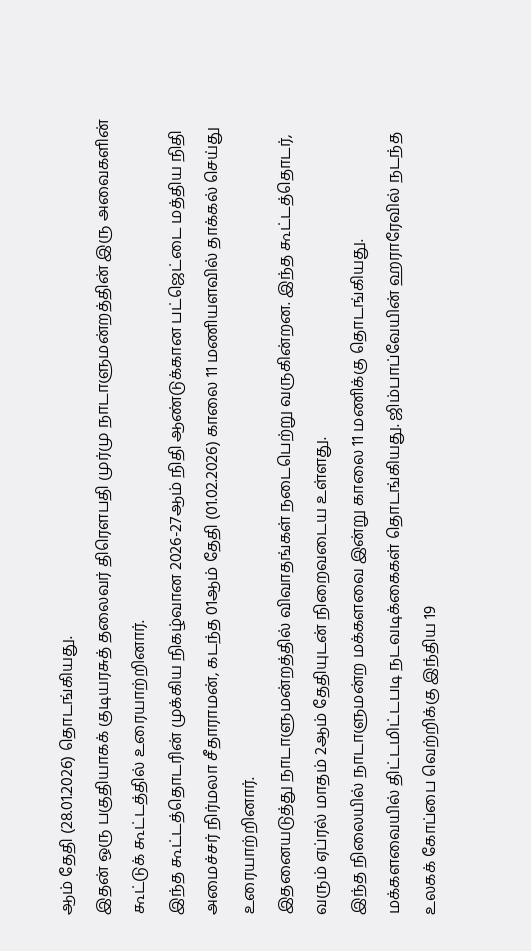ஆம் தேதி (28.01.2026) தொடங்கியது.
இதன் ஒரு பகுதியாகக் குடியரசுத் தலைவர் திரௌபதி முர்மு நாடாளுமன்றத்தின் இரு அவைகளின் கூட்டுக் கூட்டத்தில் உரையாற்றினார்.
இந்த கூட்டத்தொடரின் முக்கிய நிகழ்வான 2026-27ஆம் நிதி ஆண்டுக்கான பட்ஜெட்டை மத்திய நிதி அமைச்சர் நிர்மலா சீதாராமன், கடந்த 01ஆம் தேதி (01.02.2026) காலை 11 மணியளவில் தாக்கல் செய்து உரையாற்றினார்.
இதனையடுத்து நாடாளுமன்றத்தில் விவாதங்கள் நடைபெற்று வருகின்றன. இந்த கூட்டத்தொடர், வரும் ஏப்ரல் மாதம் 2ஆம் தேதியுடன் நிறைவடைய உள்ளது.
இந்த நிலையில் நாடாளுமன்ற மக்களவை இன்று காலை 11 மணிக்கு தொடங்கியது.
மக்களவையில் திட்டமிட்டபடி நடவடிக்கைகள் தொடங்கியது. ஜிம்பாப்வேயின் ஹராரேவில் நடந்த உலகக் கோப்பை வெற்றிக்கு இந்திய 19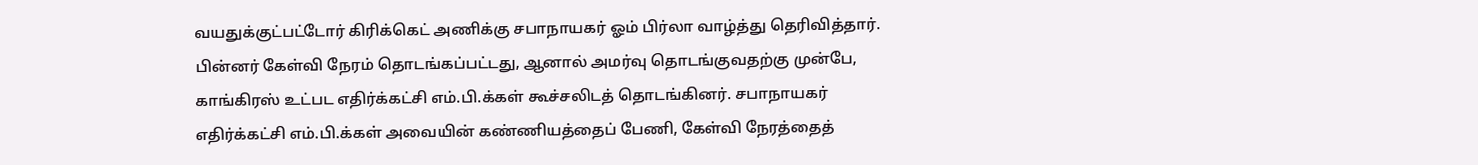வயதுக்குட்பட்டோர் கிரிக்கெட் அணிக்கு சபாநாயகர் ஓம் பிர்லா வாழ்த்து தெரிவித்தார்.
பின்னர் கேள்வி நேரம் தொடங்கப்பட்டது, ஆனால் அமர்வு தொடங்குவதற்கு முன்பே, காங்கிரஸ் உட்பட எதிர்க்கட்சி எம்.பி.க்கள் கூச்சலிடத் தொடங்கினர். சபாநாயகர் எதிர்க்கட்சி எம்.பி.க்கள் அவையின் கண்ணியத்தைப் பேணி, கேள்வி நேரத்தைத்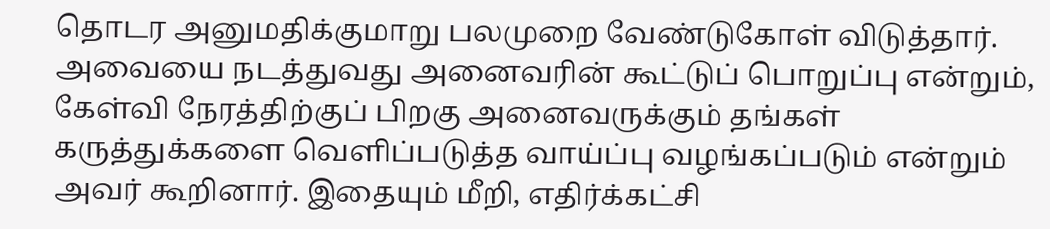தொடர அனுமதிக்குமாறு பலமுறை வேண்டுகோள் விடுத்தார்.
அவையை நடத்துவது அனைவரின் கூட்டுப் பொறுப்பு என்றும், கேள்வி நேரத்திற்குப் பிறகு அனைவருக்கும் தங்கள் கருத்துக்களை வெளிப்படுத்த வாய்ப்பு வழங்கப்படும் என்றும் அவர் கூறினார். இதையும் மீறி, எதிர்க்கட்சி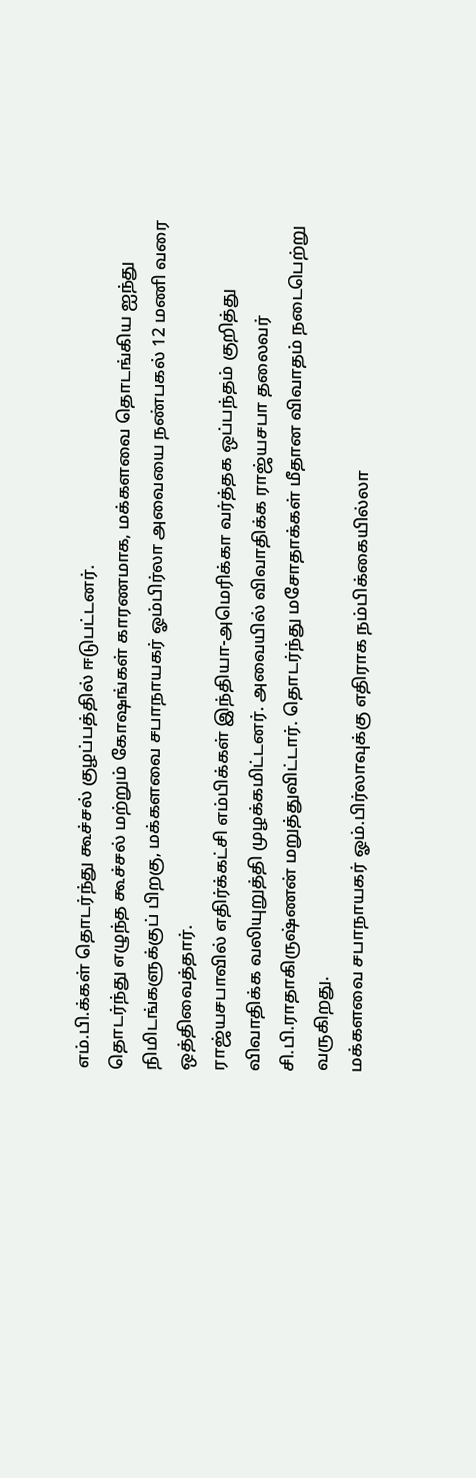எம்.பி.க்கள் தொடர்ந்து கூச்சல் குழப்பத்தில் ஈடுபட்டனர்.
தொடர்ந்து எழுந்த கூச்சல் மற்றும் கோஷங்கள் காரணமாக, மக்களவை தொடங்கிய ஐந்து நிமிடங்களுக்குப் பிறகு, மக்களவை சபாநாயகர் ஓம்பிர்லா அவையை நண்பகல் 12 மணி வரை ஒத்திவைத்தார்.
ராஜ்யசபாவில் எதிர்க்கட்சி எம்பிக்கள் இந்தியா-அமெரிக்கா வர்த்தக ஒப்பந்தம் குறித்து விவாதிக்க வலியுறுத்தி முழக்கமிட்டனர். அவையில் விவாதிக்க ராஜ்யசபா தலைவர் சி.பி.ராதாகிருஷ்ணன் மறுத்துவிட்டார். தொடர்ந்து மசோதாக்கள் மீதான விவாதம் நடைபெற்று வருகிறது.
மக்களவை சபாநாயகர் ஓம்.பிர்லாவுக்கு எதிராக நம்பிக்கையில்லா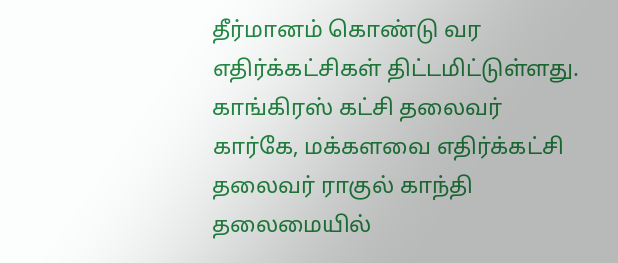தீர்மானம் கொண்டு வர எதிர்க்கட்சிகள் திட்டமிட்டுள்ளது.
காங்கிரஸ் கட்சி தலைவர் கார்கே, மக்களவை எதிர்க்கட்சி தலைவர் ராகுல் காந்தி தலைமையில்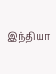இந்தியா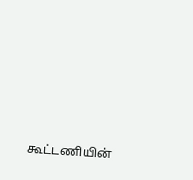கூட்டணியின்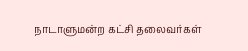நாடாளுமன்ற கட்சி தலைவர்கள்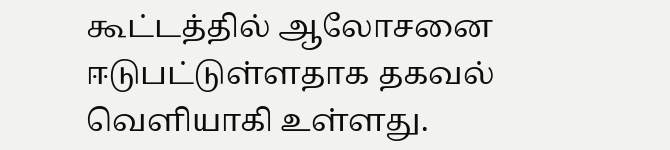கூட்டத்தில் ஆலோசனை ஈடுபட்டுள்ளதாக தகவல் வெளியாகி உள்ளது.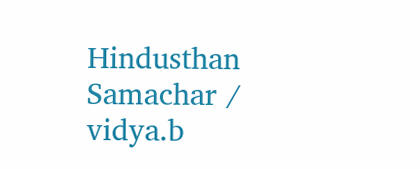Hindusthan Samachar / vidya.b